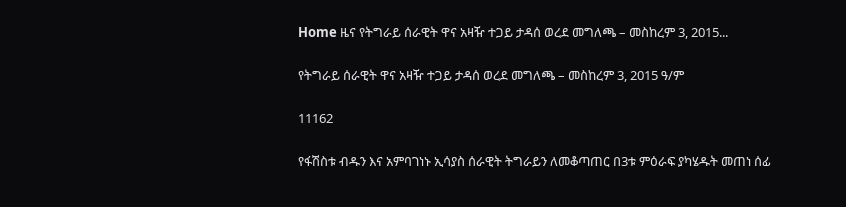Home ዜና የትግራይ ሰራዊት ዋና አዛዥ ተጋይ ታዳሰ ወረደ መግለጫ – መስከረም 3, 2015...

የትግራይ ሰራዊት ዋና አዛዥ ተጋይ ታዳሰ ወረደ መግለጫ – መስከረም 3, 2015 ዓ/ም

11162

የፋሽስቱ ብዱን እና አምባገነኑ ኢሳያስ ሰራዊት ትግራይን ለመቆጣጠር በ3ቱ ምዕራፍ ያካሄዱት መጠነ ሰፊ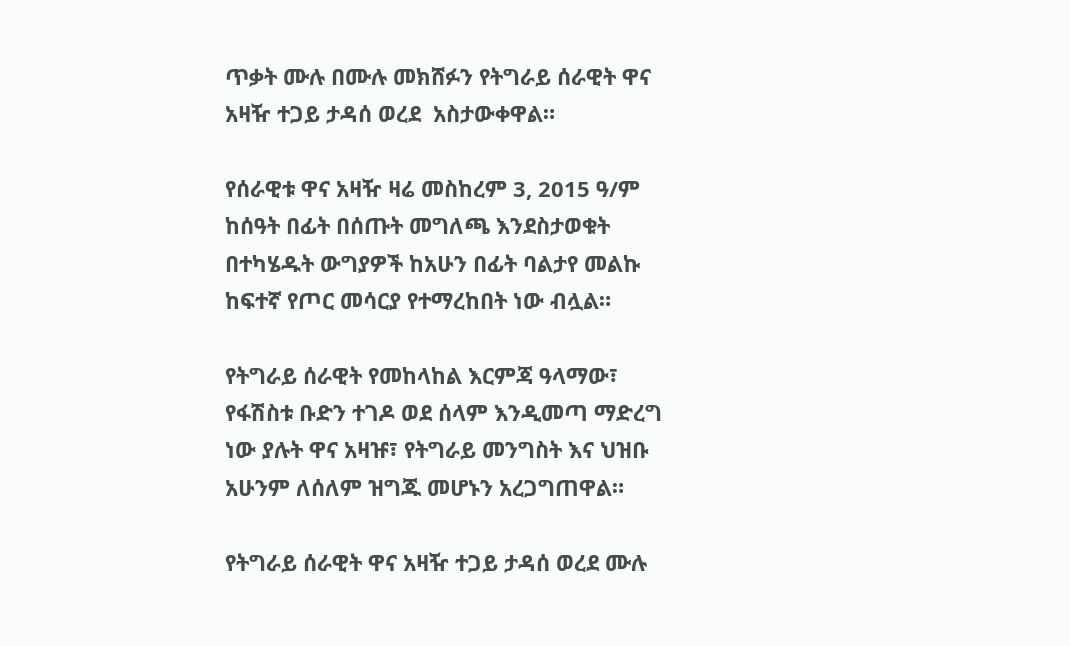ጥቃት ሙሉ በሙሉ መክሸፉን የትግራይ ሰራዊት ዋና አዛዥ ተጋይ ታዳሰ ወረደ  አስታውቀዋል።

የሰራዊቱ ዋና አዛዥ ዛሬ መስከረም 3, 2015 ዓ/ም ከሰዓት በፊት በሰጡት መግለጫ እንደስታወቁት በተካሄዱት ውግያዎች ከአሁን በፊት ባልታየ መልኩ ከፍተኛ የጦር መሳርያ የተማረከበት ነው ብሏል።

የትግራይ ሰራዊት የመከላከል እርምጃ ዓላማው፣ የፋሽስቱ ቡድን ተገዶ ወደ ሰላም እንዲመጣ ማድረግ ነው ያሉት ዋና አዛዡ፣ የትግራይ መንግስት እና ህዝቡ አሁንም ለሰለም ዝግጁ መሆኑን አረጋግጠዋል።

የትግራይ ሰራዊት ዋና አዛዥ ተጋይ ታዳሰ ወረደ ሙሉ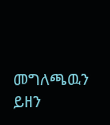መግለጫዉን ይዘን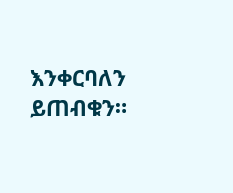እንቀርባለን ይጠብቁን።